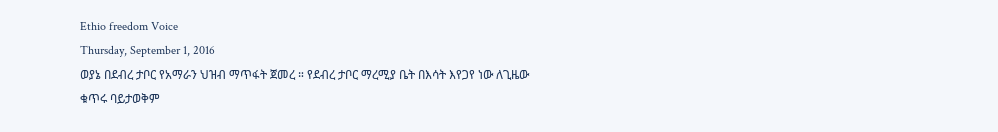Ethio freedom Voice
Thursday, September 1, 2016
ወያኔ በደብረ ታቦር የአማራን ህዝብ ማጥፋት ጀመረ ። የደብረ ታቦር ማረሚያ ቤት በእሳት እየጋየ ነው ለጊዜው ቁጥሩ ባይታወቅም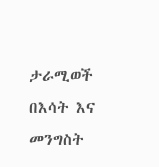ታራሚወች በእሳት እና መንግስት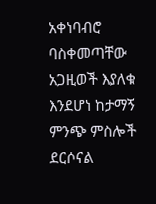አቀነባብሮ ባስቀመጣቸው አጋዚወች እያለቁ እንደሆነ ከታማኝ ምንጭ ምስሎች ደርሶናል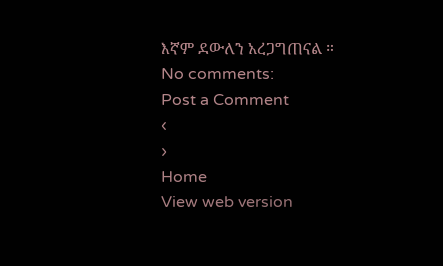እኛም ደውለን አረጋግጠናል ።
No comments:
Post a Comment
‹
›
Home
View web version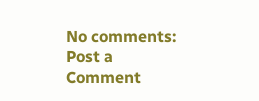No comments:
Post a Comment